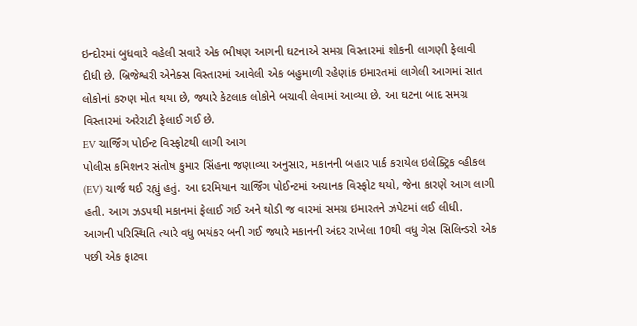ઇન્દોરમાં બુધવારે વહેલી સવારે એક ભીષણ આગની ઘટનાએ સમગ્ર વિસ્તારમાં શોકની લાગણી ફેલાવી દીધી છે. બ્રિજેશ્વરી એનેક્સ વિસ્તારમાં આવેલી એક બહુમાળી રહેણાંક ઇમારતમાં લાગેલી આગમાં સાત લોકોનાં કરુણ મોત થયા છે, જ્યારે કેટલાક લોકોને બચાવી લેવામાં આવ્યા છે. આ ઘટના બાદ સમગ્ર વિસ્તારમાં અરેરાટી ફેલાઈ ગઈ છે.
EV ચાર્જિંગ પોઈન્ટ વિસ્ફોટથી લાગી આગ
પોલીસ કમિશનર સંતોષ કુમાર સિંહના જણાવ્યા અનુસાર, મકાનની બહાર પાર્ક કરાયેલ ઇલેક્ટ્રિક વ્હીકલ (EV) ચાર્જ થઈ રહ્યું હતું. આ દરમિયાન ચાર્જિંગ પોઈન્ટમાં અચાનક વિસ્ફોટ થયો, જેના કારણે આગ લાગી હતી. આગ ઝડપથી મકાનમાં ફેલાઈ ગઈ અને થોડી જ વારમાં સમગ્ર ઇમારતને ઝપેટમાં લઈ લીધી.
આગની પરિસ્થિતિ ત્યારે વધુ ભયંકર બની ગઈ જ્યારે મકાનની અંદર રાખેલા 10થી વધુ ગેસ સિલિન્ડરો એક પછી એક ફાટવા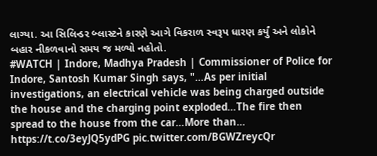લાગ્યા. આ સિલિન્ડર બ્લાસ્ટને કારણે આગે વિકરાળ સ્વરૂપ ધારણ કર્યું અને લોકોને બહાર નીકળવાનો સમય જ મળ્યો નહોતો.
#WATCH | Indore, Madhya Pradesh | Commissioner of Police for Indore, Santosh Kumar Singh says, "…As per initial investigations, an electrical vehicle was being charged outside the house and the charging point exploded…The fire then spread to the house from the car…More than… https://t.co/3eyJQ5ydPG pic.twitter.com/BGWZreycQr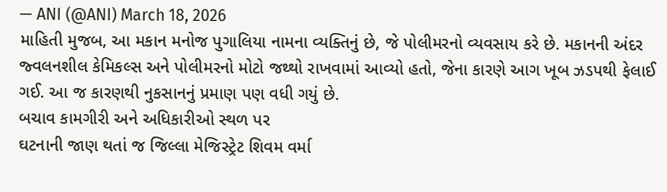— ANI (@ANI) March 18, 2026
માહિતી મુજબ, આ મકાન મનોજ પુગાલિયા નામના વ્યક્તિનું છે, જે પોલીમરનો વ્યવસાય કરે છે. મકાનની અંદર જ્વલનશીલ કેમિકલ્સ અને પોલીમરનો મોટો જથ્થો રાખવામાં આવ્યો હતો, જેના કારણે આગ ખૂબ ઝડપથી ફેલાઈ ગઈ. આ જ કારણથી નુકસાનનું પ્રમાણ પણ વધી ગયું છે.
બચાવ કામગીરી અને અધિકારીઓ સ્થળ પર
ઘટનાની જાણ થતાં જ જિલ્લા મેજિસ્ટ્રેટ શિવમ વર્મા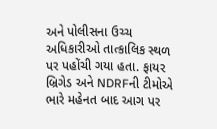અને પોલીસના ઉચ્ચ અધિકારીઓ તાત્કાલિક સ્થળ પર પહોંચી ગયા હતા. ફાયર બ્રિગેડ અને NDRFની ટીમોએ ભારે મહેનત બાદ આગ પર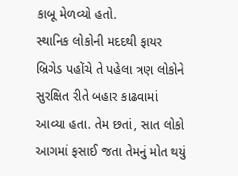કાબૂ મેળવ્યો હતો.
સ્થાનિક લોકોની મદદથી ફાયર બ્રિગેડ પહોંચે તે પહેલા ત્રણ લોકોને સુરક્ષિત રીતે બહાર કાઢવામાં આવ્યા હતા. તેમ છતાં, સાત લોકો આગમાં ફસાઈ જતા તેમનું મોત થયું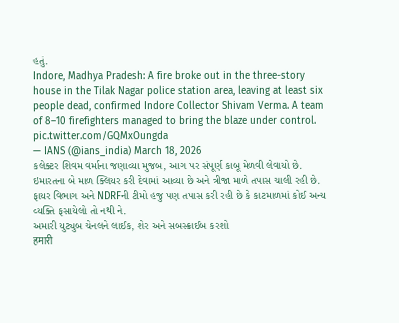હતું.
Indore, Madhya Pradesh: A fire broke out in the three-story house in the Tilak Nagar police station area, leaving at least six people dead, confirmed Indore Collector Shivam Verma. A team of 8–10 firefighters managed to bring the blaze under control. pic.twitter.com/GQMxOungda
— IANS (@ians_india) March 18, 2026
કલેક્ટર શિવમ વર્માના જણાવ્યા મુજબ, આગ પર સંપૂર્ણ કાબૂ મેળવી લેવાયો છે. ઇમારતના બે માળ ક્લિયર કરી દેવામાં આવ્યા છે અને ત્રીજા માળે તપાસ ચાલી રહી છે. ફાયર વિભાગ અને NDRFની ટીમો હજુ પણ તપાસ કરી રહી છે કે કાટમાળમાં કોઈ અન્ય વ્યક્તિ ફસાયેલો તો નથી ને.
અમારી યુટ્યુબ ચેનલને લાઈક, શેર અને સબસ્ક્રાઈબ કરશો
हमारी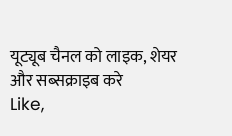यूट्यूब चैनल को लाइक, शेयर और सब्सक्राइब करे
Like,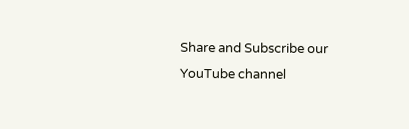Share and Subscribe our YouTube channel